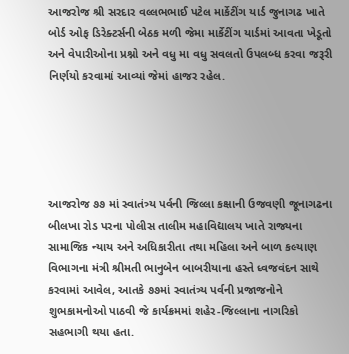આજરોજ શ્રી સરદાર વલ્લભભાઈ પટેલ માર્કેટીંગ યાર્ડ જુનાગઢ ખાતે બોર્ડ ઓફ ડિરેક્ટર્સની બેઠક મળી જેમા માર્કેટીંગ યાર્ડમાં આવતા ખેડૂતો અને વેપારીઓના પ્રશ્નો અને વધુ મા વધુ સવલતો ઉપલબ્ધ કરવા જરૂરી નિર્ણયો કરવામાં આવ્યાં જેમાં હાજર રહેલ.





આજરોજ ૭૭ માં સ્વાતંત્ર્ય પર્વની જિલ્લા કક્ષાની ઉજવણી જૂનાગઢના બીલખા રોડ પરના પોલીસ તાલીમ મહાવિદ્યાલય ખાતે રાજ્યના સામાજિક ન્યાય અને અધિકારીતા તથા મહિલા અને બાળ કલ્યાણ વિભાગના મંત્રી શ્રીમતી ભાનુબેન બાબરીયાના હસ્તે ધ્વજવંદન સાથે કરવામાં આવેલ, આતકે ૭૭માં સ્વાતંત્ર્ય પર્વની પ્રજાજનોને શુભકામનોઓ પાઠવી જે કાર્યક્રમમાં શહેર-જિલ્લાના નાગરિકો સહભાગી થયા હતા.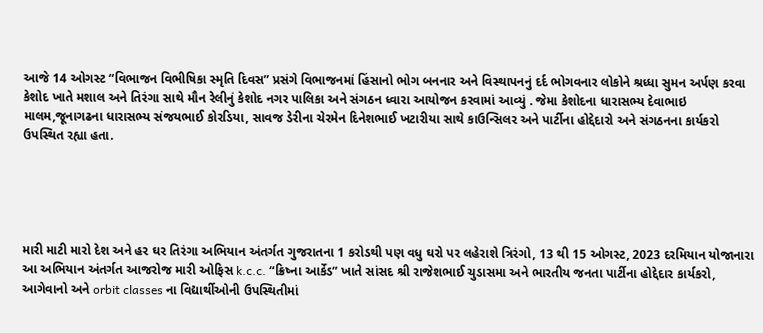આજે 14 ઓગસ્ટ “વિભાજન વિભીષિકા સ્મૃતિ દિવસ” પ્રસંગે વિભાજનમાં હિંસાનો ભોગ બનનાર અને વિસ્થાપનનું દર્દ ભોગવનાર લોકોને શ્રધ્ધા સુમન અર્પણ કરવા કેશોદ ખાતે મશાલ અને તિરંગા સાથે મૌન રેલીનું કેશોદ નગર પાલિકા અને સંગઠન ધ્વારા આયોજન કરવામાં આવ્યું . જેમા કેશોદના ધારાસભ્ય દેવાભાઇ માલમ,જૂનાગઢના ધારાસભ્ય સંજયભાઈ કોરડિયા, સાવજ ડેરીના ચેરમેન દિનેશભાઈ ખટારીયા સાથે કાઉન્સિલર અને પાર્ટીના હોદ્દેદારો અને સંગઠનના કાર્યકરો ઉપસ્થિત રહ્યા હતા.





મારી માટી મારો દેશ અને હર ઘર તિરંગા અભિયાન અંતર્ગત ગુજરાતના 1 કરોડથી પણ વધુ ઘરો પર લહેરાશે ત્રિરંગો, 13 થી 15 ઓગસ્ટ, 2023 દરમિયાન યોજાનારા આ અભિયાન અંતર્ગત આજરોજ મારી ઓફિસ k.c.c. “ક્રિષ્ના આર્કેડ” ખાતે સાંસદ શ્રી રાજેશભાઈ ચુડાસમા અને ભારતીય જનતા પાર્ટીના હોદ્દેદાર કાર્યકરો, આગેવાનો અને orbit classes ના વિદ્યાર્થીઓની ઉપસ્થિતીમાં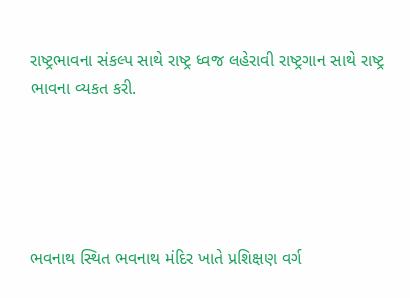રાષ્ટ્રભાવના સંકલ્પ સાથે રાષ્ટ્ર ધ્વજ લહેરાવી રાષ્ટ્રગાન સાથે રાષ્ટ્ર ભાવના વ્યકત કરી.





ભવનાથ સ્થિત ભવનાથ મંદિર ખાતે પ્રશિક્ષણ વર્ગ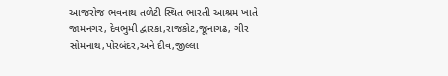આજરોજ ભવનાથ તળેટી સ્થિત ભારતી આશ્રમ ખાતે જામનગર, દેવભુમી દ્વારકા,રાજકોટ,જૂનાગઢ, ગીર સોમનાથ,પોરબંદર,અને દીવ,જીલ્લા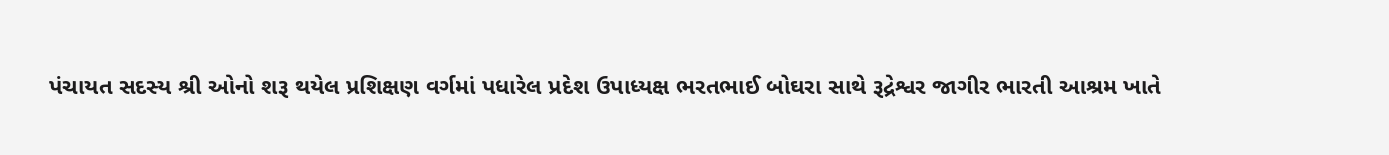પંચાયત સદસ્ય શ્રી ઓનો શરૂ થયેલ પ્રશિક્ષણ વર્ગમાં પધારેલ પ્રદેશ ઉપાધ્યક્ષ ભરતભાઈ બોઘરા સાથે રૂદ્રેશ્વર જાગીર ભારતી આશ્રમ ખાતે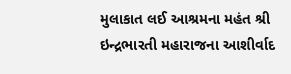મુલાકાત લઈ આશ્રમના મહંત શ્રી ઇન્દ્રભારતી મહારાજના આશીર્વાદ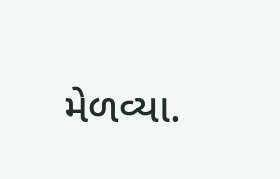મેળવ્યા.